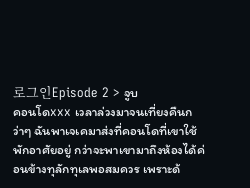로그인Episode 2 > จูบ
คอนโดxxx เวลาล่วงมาจนเที่ยงคืนกว่าๆ ฉันพาเจเคมาส่งที่คอนโดที่เขาใช้พักอาศัยอยู่ กว่าจะพาเขามาถึงห้องได้ค่อนข้างทุลักทุเลพอสมควร เพราะด้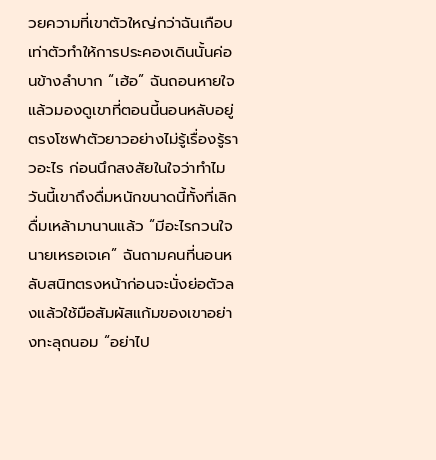วยความที่เขาตัวใหญ่กว่าฉันเกือบเท่าตัวทำให้การประคองเดินนั้นค่อนข้างลำบาก “เฮ้อ” ฉันถอนหายใจแล้วมองดูเขาที่ตอนนี้นอนหลับอยู่ตรงโซฟาตัวยาวอย่างไม่รู้เรื่องรู้ราวอะไร ก่อนนึกสงสัยในใจว่าทำไมวันนี้เขาถึงดื่มหนักขนาดนี้ทั้งที่เลิกดื่มเหล้ามานานแล้ว “มีอะไรกวนใจนายเหรอเจเค” ฉันถามคนที่นอนหลับสนิทตรงหน้าก่อนจะนั่งย่อตัวลงแล้วใช้มือสัมผัสแก้มของเขาอย่างทะลุถนอม “อย่าไป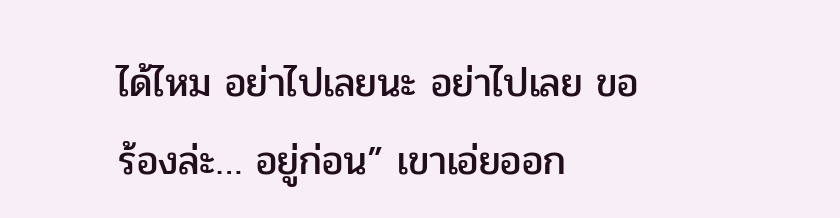ได้ไหม อย่าไปเลยนะ อย่าไปเลย ขอร้องล่ะ… อยู่ก่อน” เขาเอ่ยออก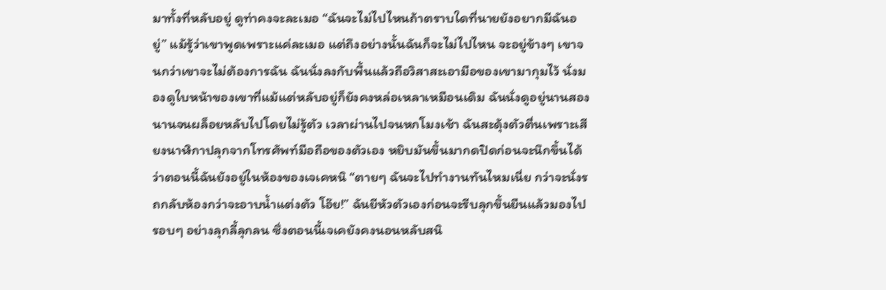มาทั้งที่หลับอยู่ ดูท่าคงจะละเมอ “ฉันจะไม่ไปไหนถ้าตราบใดที่นายยังอยากมีฉันอยู่” แม้รู้ว่าเขาพูดเพราะแค่ละเมอ แต่ถึงอย่างนั้นฉันก็จะไม่ไปไหน จะอยู่ข้างๆ เขาจนกว่าเขาจะไม่ต้องการฉัน ฉันนั่งลงกับพื้นแล้วถือวิสาสะเอามือของเขามากุมไว้ นั่งมองดูใบหน้าของเขาที่แม้แต่หลับอยู่ก็ยังคงหล่อเหลาเหมือนเดิม ฉันนั่งดูอยู่นานสองนานจนผล็อยหลับไปโดยไม่รู้ตัว เวลาผ่านไปจนหกโมงเช้า ฉันสะดุ้งตัวตื่นเพราะเสียงนาฬิกาปลุกจากโทรศัพท์มือถือของตัวเอง หยิบมันขึ้นมากดปิดก่อนจะนึกขึ้นได้ว่าตอนนี้ฉันยังอยู่ในห้องของเจเคหนิ “ตายๆ ฉันจะไปทำงานทันไหมเนี่ย กว่าจะนั่งรถกลับห้องกว่าจะอาบน้ำแต่งตัว โอ๊ย!” ฉันยีหัวตัวเองก่อนจะรีบลุกขึ้นยืนแล้วมองไปรอบๆ อย่างลุกลี้ลุกลน ซึ่งตอนนี้เจเคยังคงนอนหลับสนิ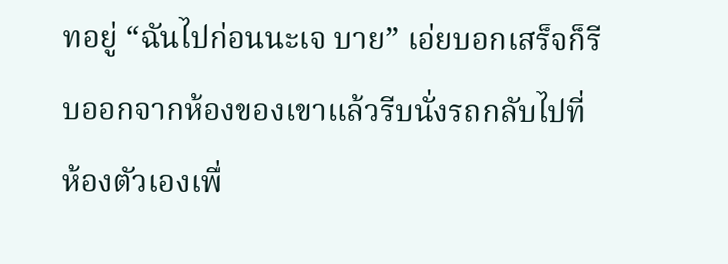ทอยู่ “ฉันไปก่อนนะเจ บาย” เอ่ยบอกเสร็จก็รีบออกจากห้องของเขาแล้วรีบนั่งรถกลับไปที่ห้องตัวเองเพื่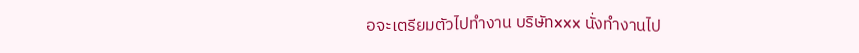อจะเตรียมตัวไปทำงาน บริษัทxxx นั่งทำงานไป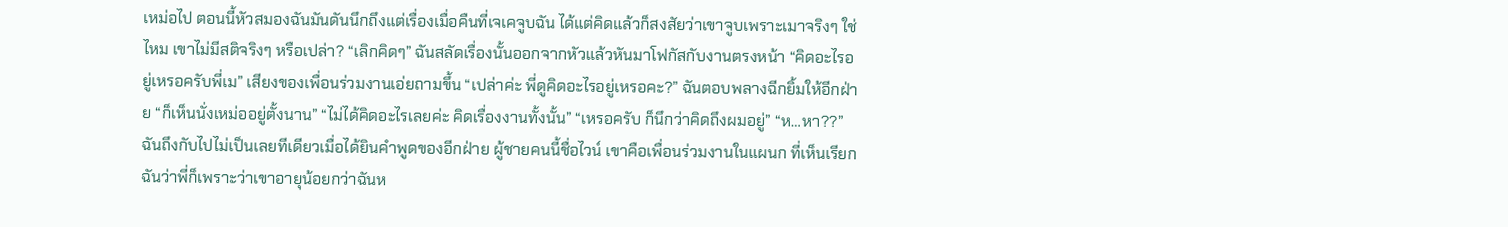เหม่อไป ตอนนี้หัวสมองฉันมันดันนึกถึงแต่เรื่องเมื่อคืนที่เจเคจูบฉัน ได้แต่คิดแล้วก็สงสัยว่าเขาจูบเพราะเมาจริงๆ ใช่ไหม เขาไม่มีสติจริงๆ หรือเปล่า? “เลิกคิดๆ” ฉันสลัดเรื่องนั้นออกจากหัวแล้วหันมาโฟกัสกับงานตรงหน้า “คิดอะไรอยู่เหรอครับพี่เม” เสียงของเพื่อนร่วมงานเอ่ยถามขึ้น “เปล่าค่ะ พี่ดูคิดอะไรอยู่เหรอคะ?” ฉันตอบพลางฉีกยิ้มให้อีกฝ่าย “ก็เห็นนั่งเหม่ออยู่ตั้งนาน” “ไม่ได้คิดอะไรเลยค่ะ คิดเรื่องงานทั้งนั้น” “เหรอครับ ก็นึกว่าคิดถึงผมอยู่” “ห…หา??” ฉันถึงกับไปไม่เป็นเลยทีเดียวเมื่อได้ยินคำพูดของอีกฝ่าย ผู้ชายคนนี้ชื่อไวน์ เขาคือเพื่อนร่วมงานในแผนก ที่เห็นเรียกฉันว่าพี่ก็เพราะว่าเขาอายุน้อยกว่าฉันห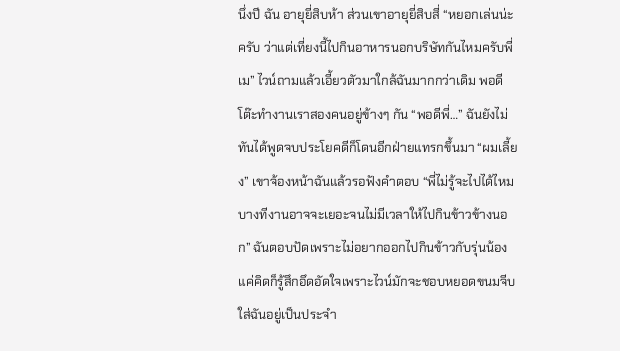นึ่งปี ฉัน อายุยี่สิบห้า ส่วนเขาอายุยี่สิบสี่ “หยอกเล่นน่ะครับ ว่าแต่เที่ยงนี้ไปกินอาหารนอกบริษัทกันไหมครับพี่เม” ไวน์ถามแล้วเอี้ยวตัวมาใกล้ฉันมากกว่าเดิม พอดีโต๊ะทำงานเราสองคนอยู่ข้างๆ กัน “พอดีพี่…” ฉันยังไม่ทันได้พูดจบประโยคดีก็โดนอีกฝ่ายแทรกขึ้นมา “ผมเลี้ยง” เขาจ้องหน้าฉันแล้วรอฟังคำตอบ “พี่ไม่รู้จะไปได้ไหม บางทีงานอาจจะเยอะจนไม่มีเวลาให้ไปกินข้าวข้างนอก” ฉันตอบปัดเพราะไม่อยากออกไปกินข้าวกับรุ่นน้อง แค่คิดก็รู้สึกอึดอัดใจเพราะไวน์มักจะชอบหยอดขนมจีบใส่ฉันอยู่เป็นประจำ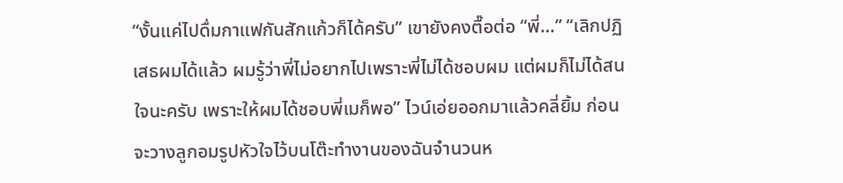“งั้นแค่ไปดื่มกาแฟกันสักแก้วก็ได้ครับ” เขายังคงตื๊อต่อ “พี่…” “เลิกปฏิเสธผมได้แล้ว ผมรู้ว่าพี่ไม่อยากไปเพราะพี่ไม่ได้ชอบผม แต่ผมก็ไม่ได้สนใจนะครับ เพราะให้ผมได้ชอบพี่เมก็พอ” ไวน์เอ่ยออกมาแล้วคลี่ยิ้ม ก่อนจะวางลูกอมรูปหัวใจไว้บนโต๊ะทำงานของฉันจำนวนห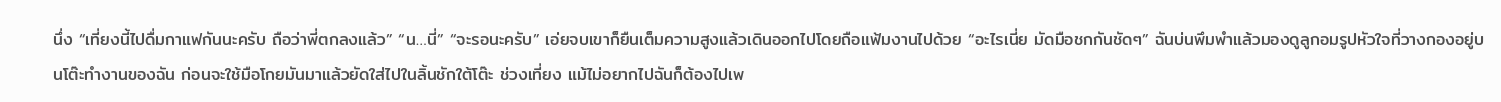นึ่ง “เที่ยงนี้ไปดื่มกาแฟกันนะครับ ถือว่าพี่ตกลงแล้ว” “น…นี่” “จะรอนะครับ” เอ่ยจบเขาก็ยืนเต็มความสูงแล้วเดินออกไปโดยถือแฟ้มงานไปด้วย “อะไรเนี่ย มัดมือชกกันชัดๆ” ฉันบ่นพึมพำแล้วมองดูลูกอมรูปหัวใจที่วางกองอยู่บนโต๊ะทำงานของฉัน ก่อนจะใช้มือโกยมันมาแล้วยัดใส่ไปในลิ้นชักใต้โต๊ะ ช่วงเที่ยง แม้ไม่อยากไปฉันก็ต้องไปเพ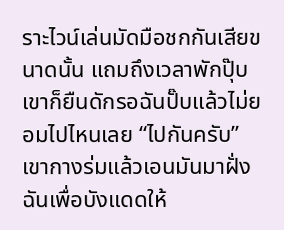ราะไวน์เล่นมัดมือชกกันเสียขนาดนั้น แถมถึงเวลาพักปุ๊บเขาก็ยืนดักรอฉันปั๊บแล้วไม่ยอมไปไหนเลย “ไปกันครับ” เขากางร่มแล้วเอนมันมาฝั่งฉันเพื่อบังแดดให้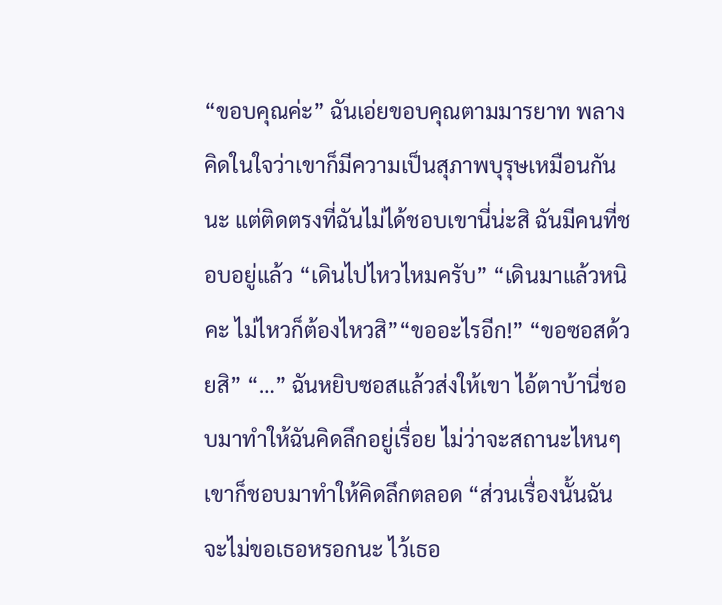“ขอบคุณค่ะ” ฉันเอ่ยขอบคุณตามมารยาท พลางคิดในใจว่าเขาก็มีความเป็นสุภาพบุรุษเหมือนกันนะ แต่ติดตรงที่ฉันไม่ได้ชอบเขานี่น่ะสิ ฉันมีคนที่ชอบอยู่แล้ว “เดินไปไหวไหมครับ” “เดินมาแล้วหนิคะ ไม่ไหวก็ต้องไหวสิ”“ขออะไรอีก!” “ขอซอสด้วยสิ” “…” ฉันหยิบซอสแล้วส่งให้เขา ไอ้ตาบ้านี่ชอบมาทำให้ฉันคิดลึกอยู่เรื่อย ไม่ว่าจะสถานะไหนๆ เขาก็ชอบมาทำให้คิดลึกตลอด “ส่วนเรื่องนั้นฉันจะไม่ขอเธอหรอกนะ ไว้เธอ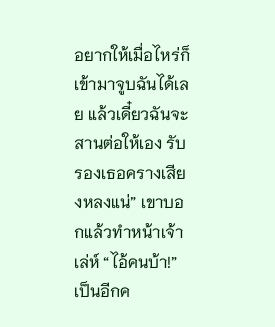อยากให้เมื่อไหร่ก็เข้ามาจูบฉันได้เลย แล้วเดี๋ยวฉันจะสานต่อให้เอง รับรองเธอครางเสียงหลงแน่” เขาบอกแล้วทำหน้าเจ้าเล่ห์ “ไอ้คนบ้า!” เป็นอีกค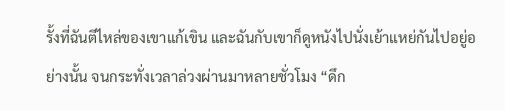รั้งที่ฉันตีไหล่ของเขาแก้เขิน และฉันกับเขาก็ดูหนังไปนั่งเย้าแหย่กันไปอยู่อย่างนั้น จนกระทั่งเวลาล่วงผ่านมาหลายชั่วโมง “ดึก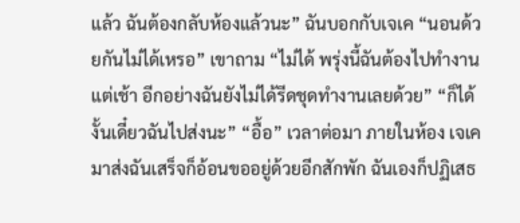แล้ว ฉันต้องกลับห้องแล้วนะ” ฉันบอกกับเจเค “นอนด้วยกันไม่ได้เหรอ” เขาถาม “ไม่ได้ พรุ่งนี้ฉันต้องไปทำงานแต่เช้า อีกอย่างฉันยังไม่ได้รีดชุดทำงานเลยด้วย” “ก็ได้ งั้นเดี๋ยวฉันไปส่งนะ” “อื้อ” เวลาต่อมา ภายในห้อง เจเคมาส่งฉันเสร็จก็อ้อนขออยู่ด้วยอีกสักพัก ฉันเองก็ปฏิเสธ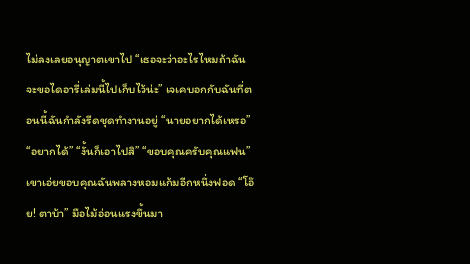ไม่ลงเลยอนุญาตเขาไป “เธอจะว่าอะไรไหมถ้าฉันจะขอไดอารี่เล่มนี้ไปเก็บไว้น่ะ” เจเคบอกกับฉันที่ตอนนี้ฉันกำลังรีดชุดทำงานอยู่ “นายอยากได้เหรอ” “อยากได้” “งั้นก็เอาไปสิ” “ขอบคุณครับคุณแฟน” เขาเอ่ยขอบคุณฉันพลางหอมแก้มอีกหนึ่งฟอด “โอ๊ย! ตาบ้า” มือไม้อ่อนแรงขึ้นมา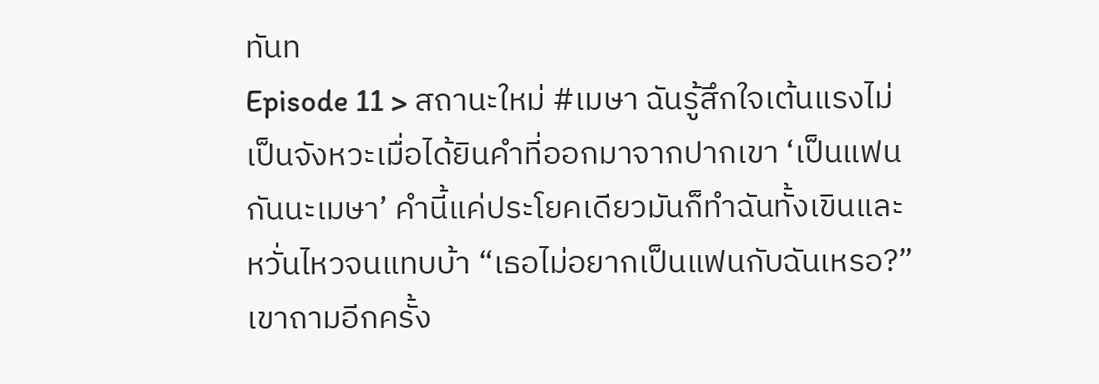ทันท
Episode 11 > สถานะใหม่ #เมษา ฉันรู้สึกใจเต้นแรงไม่เป็นจังหวะเมื่อได้ยินคำที่ออกมาจากปากเขา ‘เป็นแฟนกันนะเมษา’ คำนี้แค่ประโยคเดียวมันก็ทำฉันทั้งเขินและหวั่นไหวจนแทบบ้า “เธอไม่อยากเป็นแฟนกับฉันเหรอ?” เขาถามอีกครั้ง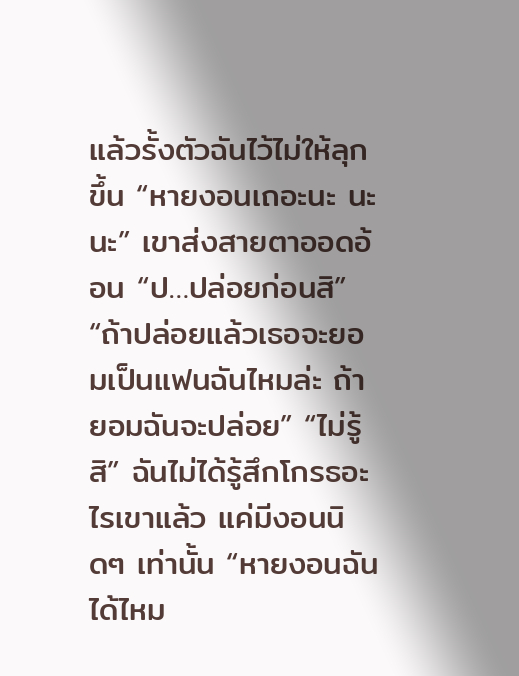แล้วรั้งตัวฉันไว้ไม่ให้ลุกขึ้น “หายงอนเถอะนะ นะ นะ” เขาส่งสายตาออดอ้อน “ป…ปล่อยก่อนสิ” “ถ้าปล่อยแล้วเธอจะยอมเป็นแฟนฉันไหมล่ะ ถ้ายอมฉันจะปล่อย” “ไม่รู้สิ” ฉันไม่ได้รู้สึกโกรธอะไรเขาแล้ว แค่มีงอนนิดๆ เท่านั้น “หายงอนฉันได้ไหม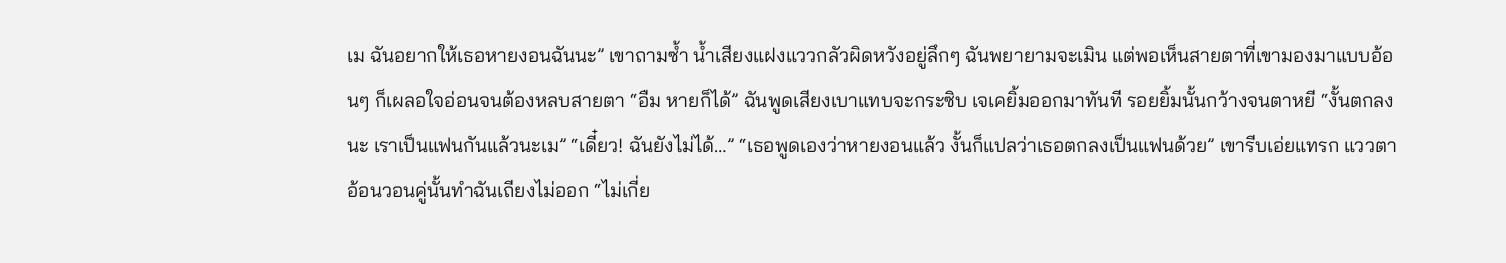เม ฉันอยากให้เธอหายงอนฉันนะ” เขาถามซ้ำ น้ำเสียงแฝงแววกลัวผิดหวังอยู่ลึกๆ ฉันพยายามจะเมิน แต่พอเห็นสายตาที่เขามองมาแบบอ้อนๆ ก็เผลอใจอ่อนจนต้องหลบสายตา “อืม หายก็ได้” ฉันพูดเสียงเบาแทบจะกระซิบ เจเคยิ้มออกมาทันที รอยยิ้มนั้นกว้างจนตาหยี “งั้นตกลงนะ เราเป็นแฟนกันแล้วนะเม” “เดี๋ยว! ฉันยังไม่ได้…” “เธอพูดเองว่าหายงอนแล้ว งั้นก็แปลว่าเธอตกลงเป็นแฟนด้วย” เขารีบเอ่ยแทรก แววตาอ้อนวอนคู่นั้นทำฉันเถียงไม่ออก “ไม่เกี่ย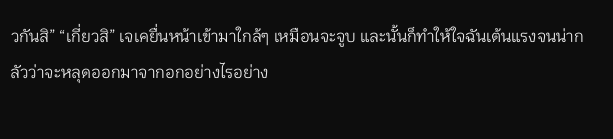วกันสิ” “เกี่ยวสิ” เจเคยื่นหน้าเข้ามาใกล้ๆ เหมือนจะจูบ และนั้นก็ทำให้ใจฉันเต้นแรงจนน่ากลัวว่าจะหลุดออกมาจากอกอย่างไรอย่าง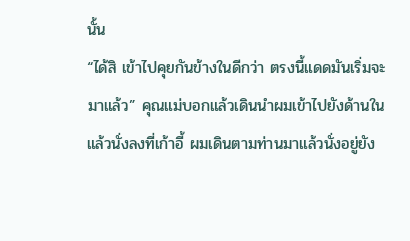นั้น
“ได้สิ เข้าไปคุยกันข้างในดีกว่า ตรงนี้แดดมันเริ่มจะมาแล้ว” คุณแม่บอกแล้วเดินนำผมเข้าไปยังด้านในแล้วนั่งลงที่เก้าอี้ ผมเดินตามท่านมาแล้วนั่งอยู่ยัง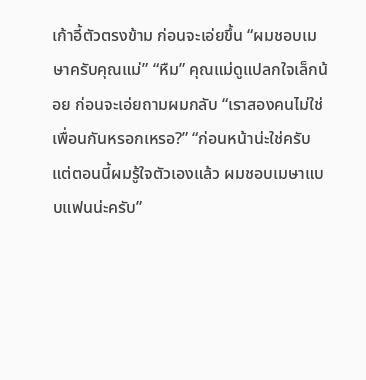เก้าอี้ตัวตรงข้าม ก่อนจะเอ่ยขึ้น “ผมชอบเมษาครับคุณแม่” “หืม” คุณแม่ดูแปลกใจเล็กน้อย ก่อนจะเอ่ยถามผมกลับ “เราสองคนไม่ใช่เพื่อนกันหรอกเหรอ?” “ก่อนหน้าน่ะใช่ครับ แต่ตอนนี้ผมรู้ใจตัวเองแล้ว ผมชอบเมษาแบบแฟนน่ะครับ”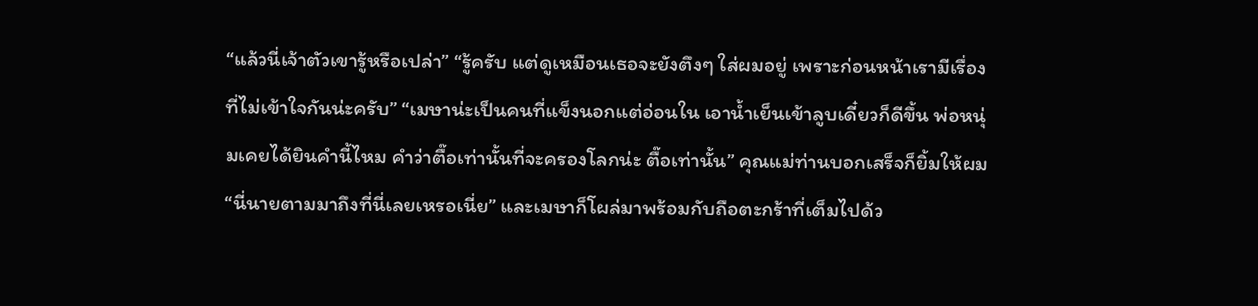“แล้วนี่เจ้าตัวเขารู้หรือเปล่า” “รู้ครับ แต่ดูเหมือนเธอจะยังตึงๆ ใส่ผมอยู่ เพราะก่อนหน้าเรามีเรื่องที่ไม่เข้าใจกันน่ะครับ” “เมษาน่ะเป็นคนที่แข็งนอกแต่อ่อนใน เอาน้ำเย็นเข้าลูบเดี๋ยวก็ดีขึ้น พ่อหนุ่มเคยได้ยินคำนี้ไหม คำว่าตื๊อเท่านั้นที่จะครองโลกน่ะ ตื๊อเท่านั้น” คุณแม่ท่านบอกเสร็จก็ยิ้มให้ผม “นี่นายตามมาถึงที่นี่เลยเหรอเนี่ย” และเมษาก็โผล่มาพร้อมกับถือตะกร้าที่เต็มไปด้ว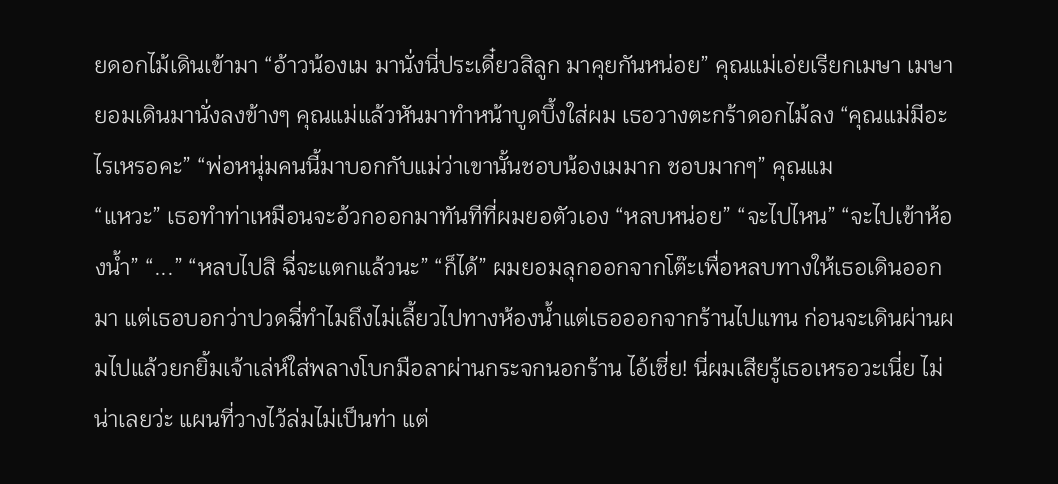ยดอกไม้เดินเข้ามา “อ้าวน้องเม มานั่งนี่ประเดี๋ยวสิลูก มาคุยกันหน่อย” คุณแม่เอ่ยเรียกเมษา เมษายอมเดินมานั่งลงข้างๆ คุณแม่แล้วหันมาทำหน้าบูดบึ้งใส่ผม เธอวางตะกร้าดอกไม้ลง “คุณแม่มีอะไรเหรอคะ” “พ่อหนุ่มคนนี้มาบอกกับแม่ว่าเขานั้นชอบน้องเมมาก ชอบมากๆ” คุณแม
“แหวะ” เธอทำท่าเหมือนจะอ้วกออกมาทันทีที่ผมยอตัวเอง “หลบหน่อย” “จะไปไหน” “จะไปเข้าห้องน้ำ” “...” “หลบไปสิ ฉี่จะแตกแล้วนะ” “ก็ได้” ผมยอมลุกออกจากโต๊ะเพื่อหลบทางให้เธอเดินออกมา แต่เธอบอกว่าปวดฉี่ทำไมถึงไม่เลี้ยวไปทางห้องน้ำแต่เธอออกจากร้านไปแทน ก่อนจะเดินผ่านผมไปแล้วยกยิ้มเจ้าเล่ห์ใส่พลางโบกมือลาผ่านกระจกนอกร้าน ไอ้เชี่ย! นี่ผมเสียรู้เธอเหรอวะเนี่ย ไม่น่าเลยว่ะ แผนที่วางไว้ล่มไม่เป็นท่า แต่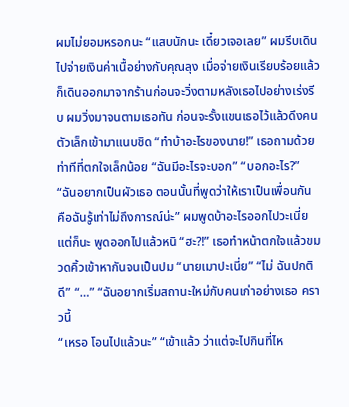ผมไม่ยอมหรอกนะ “แสบนักนะ เดี๋ยวเจอเลย” ผมรีบเดินไปจ่ายเงินค่าเนื้อย่างกับคุณลุง เมื่อจ่ายเงินเรียบร้อยแล้วก็เดินออกมาจากร้านก่อนจะวิ่งตามหลังเธอไปอย่างเร่งรีบ ผมวิ่งมาจนตามเธอทัน ก่อนจะรั้งแขนเธอไว้แล้วดึงคนตัวเล็กเข้ามาแนบชิด “ทำบ้าอะไรของนาย!” เธอถามด้วยท่าทีที่ตกใจเล็กน้อย “ฉันมีอะไรจะบอก” “บอกอะไร?” “ฉันอยากเป็นผัวเธอ ตอนนั้นที่พูดว่าให้เราเป็นเพื่อนกัน คือฉันรู้เท่าไม่ถึงการณ์น่ะ” ผมพูดบ้าอะไรออกไปวะเนี่ย แต่ก็นะ พูดออกไปแล้วหนิ “ฮะ?!” เธอทำหน้าตกใจแล้วขมวดคิ้วเข้าหากันจนเป็นปม “นายเมาปะเนี่ย” “ไม่ ฉันปกติดี” “…” “ฉันอยากเริ่มสถานะใหม่กับคนเก่าอย่างเธอ คราวนี้
“เหรอ โอนไปแล้วนะ” “เข้าแล้ว ว่าแต่จะไปกินที่ไห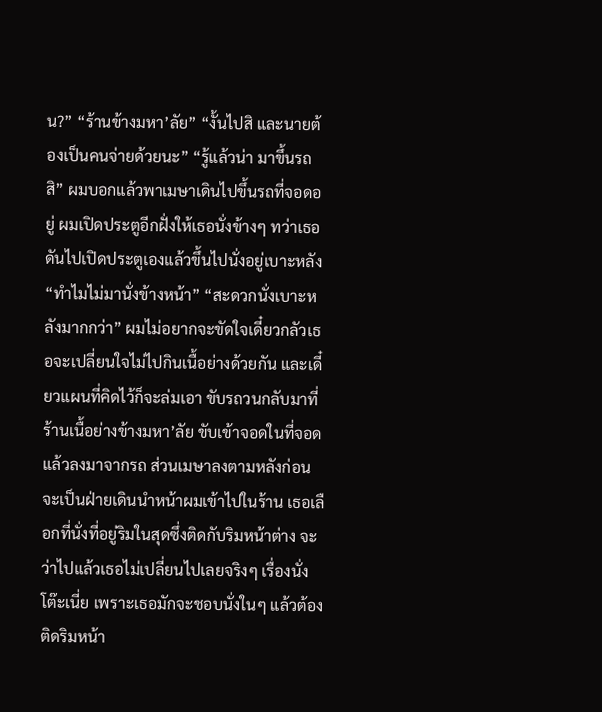น?” “ร้านข้างมหา’ลัย” “งั้นไปสิ และนายต้องเป็นคนจ่ายด้วยนะ” “รู้แล้วน่า มาขึ้นรถสิ” ผมบอกแล้วพาเมษาเดินไปขึ้นรถที่จอดอยู่ ผมเปิดประตูอีกฝั่งให้เธอนั่งข้างๆ ทว่าเธอดันไปเปิดประตูเองแล้วขึ้นไปนั่งอยู่เบาะหลัง “ทำไมไม่มานั่งข้างหน้า” “สะดวกนั่งเบาะหลังมากกว่า” ผมไม่อยากจะขัดใจเดี๋ยวกลัวเธอจะเปลี่ยนใจไม่ไปกินเนื้อย่างด้วยกัน และเดี๋ยวแผนที่คิดไว้ก็จะล่มเอา ขับรถวนกลับมาที่ร้านเนื้อย่างข้างมหา’ลัย ขับเข้าจอดในที่จอดแล้วลงมาจากรถ ส่วนเมษาลงตามหลังก่อนจะเป็นฝ่ายเดินนำหน้าผมเข้าไปในร้าน เธอเลือกที่นั่งที่อยู่ริมในสุดซึ่งติดกับริมหน้าต่าง จะว่าไปแล้วเธอไม่เปลี่ยนไปเลยจริงๆ เรื่องนั่งโต๊ะเนี่ย เพราะเธอมักจะชอบนั่งในๆ แล้วต้องติดริมหน้า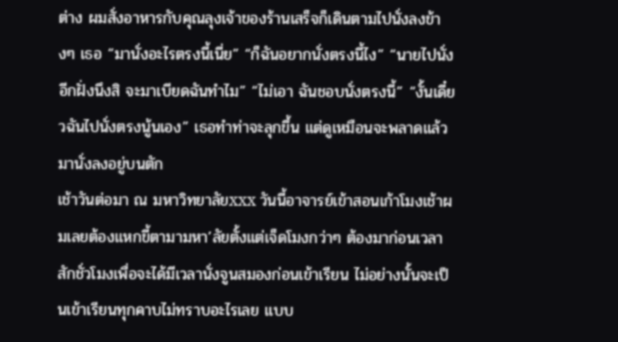ต่าง ผมสั่งอาหารกับคุณลุงเจ้าของร้านเสร็จก็เดินตามไปนั่งลงข้างๆ เธอ “มานั่งอะไรตรงนี้เนี่ย” “ก็ฉันอยากนั่งตรงนี้ไง” “นายไปนั่งอีกฝั่งนึงสิ จะมาเบียดฉันทำไม” “ไม่เอา ฉันชอบนั่งตรงนี้” “งั้นเดี๋ยวฉันไปนั่งตรงนู้นเอง” เธอทำท่าจะลุกขึ้น แต่ดูเหมือนจะพลาดแล้วมานั่งลงอยู่บนตัก
เช้าวันต่อมา ณ มหาวิทยาลัยxxx วันนี้อาจารย์เข้าสอนเก้าโมงเช้าผมเลยต้องแหกขี้ตามามหา’ลัยตั้งแต่เจ็ดโมงกว่าๆ ต้องมาก่อนเวลาสักชั่วโมงเพื่อจะได้มีเวลานั่งจูนสมองก่อนเข้าเรียน ไม่อย่างนั้นจะเป็นเข้าเรียนทุกคาบไม่ทราบอะไรเลย แบบ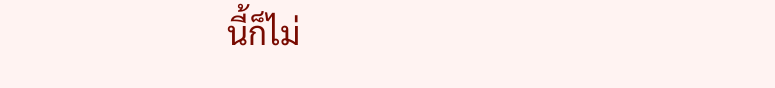นี้ก็ไม่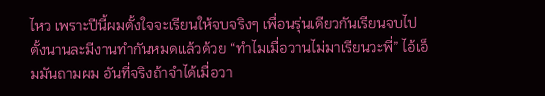ไหว เพราะปีนี้ผมตั้งใจจะเรียนให้จบจริงๆ เพื่อนรุ่นเดียวกันเรียนจบไปตั้งนานละมีงานทำกันหมดแล้วด้วย “ทำไมเมื่อวานไม่มาเรียนวะพี่” ไอ้เอ็มมันถามผม อันที่จริงถ้าจำได้เมื่อวา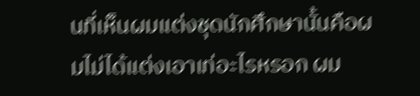นที่เห็นผมแต่งชุดนักศึกษานั้นคือผมไม่ได้แต่งเอาเท่อะไรหรอก ผม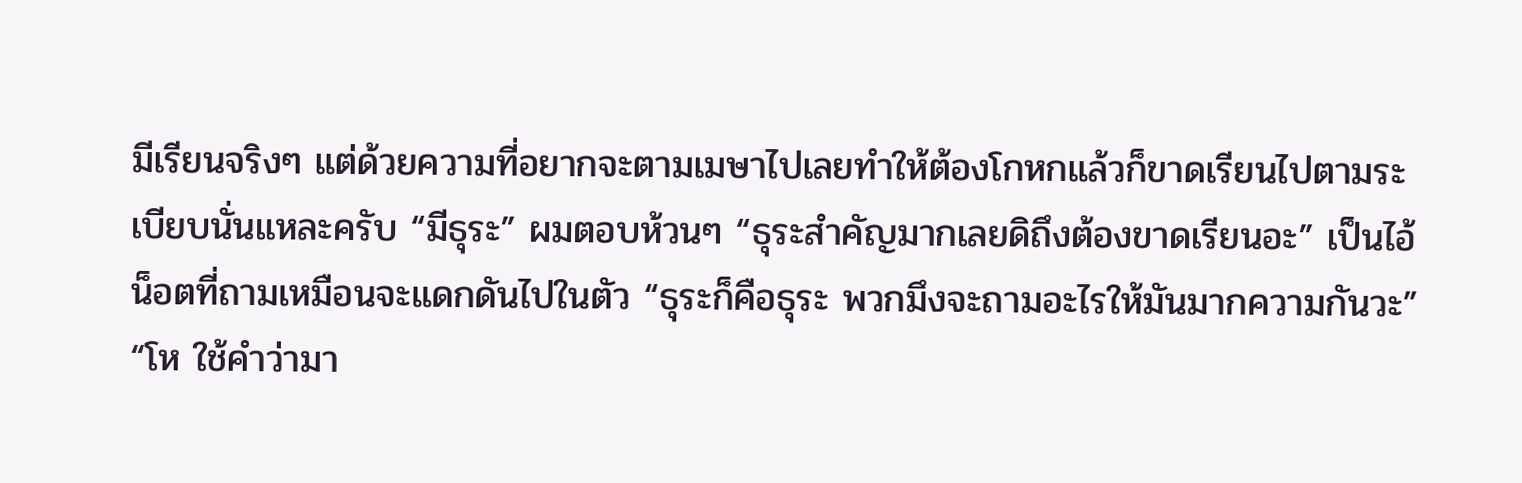มีเรียนจริงๆ แต่ด้วยความที่อยากจะตามเมษาไปเลยทำให้ต้องโกหกแล้วก็ขาดเรียนไปตามระเบียบนั่นแหละครับ “มีธุระ” ผมตอบห้วนๆ “ธุระสำคัญมากเลยดิถึงต้องขาดเรียนอะ” เป็นไอ้น็อตที่ถามเหมือนจะแดกดันไปในตัว “ธุระก็คือธุระ พวกมึงจะถามอะไรให้มันมากความกันวะ” “โห ใช้คำว่ามา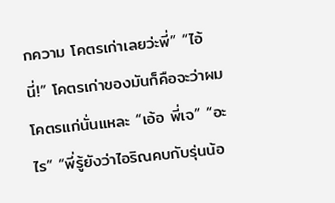กความ โคตรเก่าเลยว่ะพี่” “ไอ้นี่!” โคตรเก่าของมันก็คือจะว่าผมโคตรแก่นั่นแหละ “เอ้อ พี่เจ” “อะไร” “พี่รู้ยังว่าไอริณคบกับรุ่นน้อ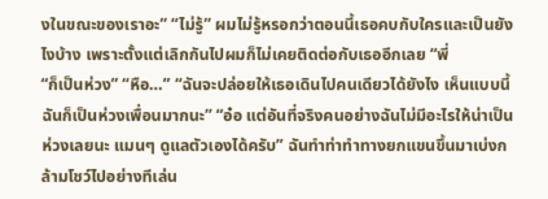งในขณะของเราอะ” “ไม่รู้” ผมไม่รู้หรอกว่าตอนนี้เธอคบกับใครและเป็นยังไงบ้าง เพราะตั้งแต่เลิกกันไปผมก็ไม่เคยติดต่อกับเธออีกเลย “พี่
“ก็เป็นห่วง” “หือ…” “ฉันจะปล่อยให้เธอเดินไปคนเดียวได้ยังไง เห็นแบบนี้ฉันก็เป็นห่วงเพื่อนมากนะ” “อ๋อ แต่อันที่จริงคนอย่างฉันไม่มีอะไรให้น่าเป็นห่วงเลยนะ แมนๆ ดูแลตัวเองได้ครับ” ฉันทำท่าทำทางยกแขนขึ้นมาเบ่งกล้ามโชว์ไปอย่างทีเล่น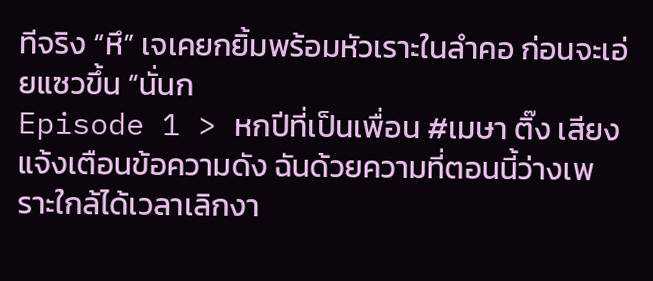ทีจริง “หึ” เจเคยกยิ้มพร้อมหัวเราะในลำคอ ก่อนจะเอ่ยแซวขึ้น “นั่นก
Episode 1 > หกปีที่เป็นเพื่อน #เมษา ติ๊ง เสียงแจ้งเตือนข้อความดัง ฉันด้วยความที่ตอนนี้ว่างเพราะใกล้ได้เวลาเลิกงา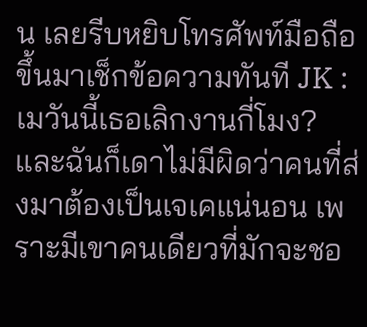น เลยรีบหยิบโทรศัพท์มือถือขึ้นมาเช็กข้อความทันที JK : เมวันนี้เธอเลิกงานกี่โมง? และฉันก็เดาไม่มีผิดว่าคนที่ส่งมาต้องเป็นเจเคแน่นอน เพราะมีเขาคนเดียวที่มักจะชอ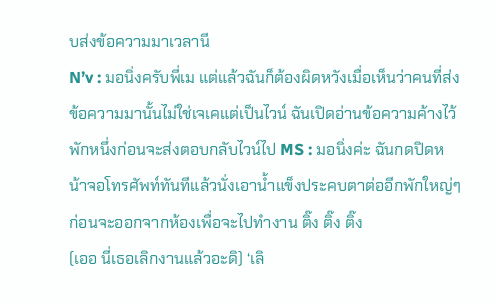บส่งข้อความมาเวลานี
N’v : มอนิ่งครับพี่เม แต่แล้วฉันก็ต้องผิดหวังเมื่อเห็นว่าคนที่ส่งข้อความมานั้นไม่ใช่เจเคแต่เป็นไวน์ ฉันเปิดอ่านข้อความค้างไว้พักหนึ่งก่อนจะส่งตอบกลับไวน์ไป MS : มอนิ่งค่ะ ฉันกดปิดหน้าจอโทรศัพท์ทันทีแล้วนั่งเอาน้ำแข็งประคบตาต่ออีกพักใหญ่ๆ ก่อนจะออกจากห้องเพื่อจะไปทำงาน ติ๊ง ติ๊ง ติ๊ง
(เออ นี่เธอเลิกงานแล้วอะดิ) ‘เลิ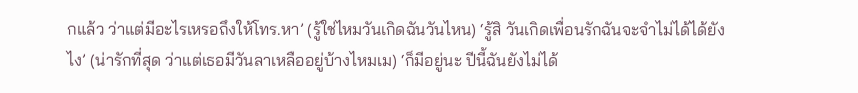กแล้ว ว่าแต่มีอะไรเหรอถึงให้โทร.หา’ (รู้ใช่ไหมวันเกิดฉันวันไหน) ‘รู้สิ วันเกิดเพื่อนรักฉันจะจำไม่ได้ได้ยังไง’ (น่ารักที่สุด ว่าแต่เธอมีวันลาเหลืออยู่บ้างไหมเม) ‘ก็มีอยู่นะ ปีนี้ฉันยังไม่ได้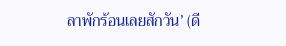ลาพักร้อนเลยสักวัน’ (ดี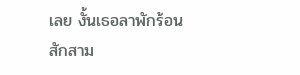เลย งั้นเธอลาพักร้อนสักสาม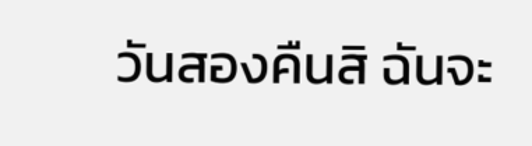วันสองคืนสิ ฉันจะ